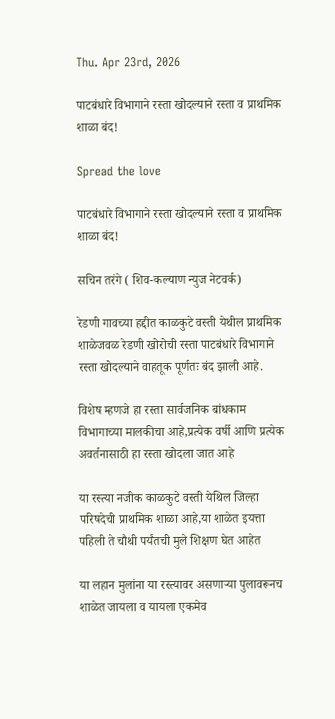Thu. Apr 23rd, 2026

पाटबंधारे विभागाने रस्ता खोदल्याने रस्ता व प्राथमिक शाळा बंद!

Spread the love

पाटबंधारे विभागाने रस्ता खोदल्याने रस्ता व प्राथमिक शाळा बंद!

सचिन तरंगे ( शिव-कल्याण न्युज नेटवर्क)

रेडणी गावच्या हद्दीत काळकुटे वस्ती येथील प्राथमिक शाळेजवळ रेडणी खोरोची रस्ता पाटबंधारे विभागाने रस्ता खोदल्याने वाहतूक पूर्णतः बंद झाली आहे.

विशेष म्हणजे हा रस्ता सार्वजनिक बांधकाम विभागाच्या मालकीचा आहे,प्रत्येक वर्षी आणि प्रत्येक अवर्तनासाठी हा रस्ता खोदला जात आहे

या रस्त्या नजीक काळकुटे वस्ती येथिल जिल्हा परिषदेची प्राथमिक शाळा आहे,या शाळेत इयत्ता पहिली ते चौथी पर्यंतची मुले शिक्षण घेत आहेत

या लहान मुलांना या रस्त्यावर असणाऱ्या पुलावरूनच शाळेत जायला व यायला एकमेव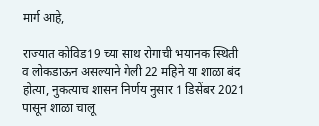मार्ग आहे,

राज्यात कोविड19 च्या साथ रोगाची भयानक स्थिती व लोकडाऊन असल्याने गेली 22 महिने या शाळा बंद होत्या, नुकत्याच शासन निर्णय नुसार 1 डिसेंबर 2021 पासून शाळा चालू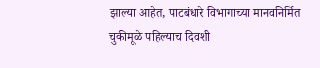झाल्या आहेत, पाटबंधारे विभागाच्या मानवनिर्मित चुकीमूळे पहिल्याच दिवशी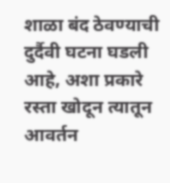शाळा बंद ठेवण्याची दुर्दैवी घटना घडली आहे, अशा प्रकारे रस्ता खोदून त्यातून आवर्तन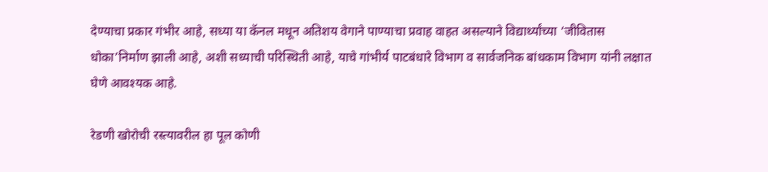देण्याचा प्रकार गंभीर आहे, सध्या या कॅनल मधून अतिशय वेगाने पाण्याचा प्रवाह वाहत असल्याने विद्यार्थ्यांच्या ‘जीवितास धोका’निर्माण झाली आहे, अशी सध्याची परिस्थिती आहे, याचे गांभीर्य पाटबंधारे विभाग व सार्वजनिक बांधकाम विभाग यांनी लक्षात घेणे आवश्यक आहे.

रेडणी खोरोची रस्त्यावरील हा पूल कोणी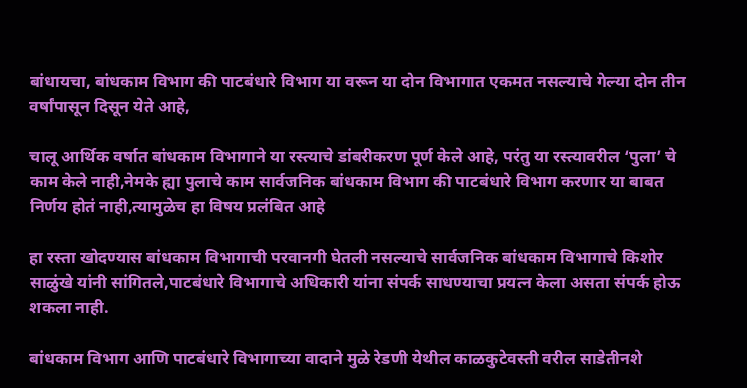बांधायचा, बांधकाम विभाग की पाटबंधारे विभाग या वरून या दोन विभागात एकमत नसल्याचे गेल्या दोन तीन वर्षांपासून दिसून येते आहे,

चालू आर्थिक वर्षात बांधकाम विभागाने या रस्त्याचे डांबरीकरण पूर्ण केले आहे, परंतु या रस्त्यावरील ‘पुला’ चे काम केले नाही,नेमके ह्या पुलाचे काम सार्वजनिक बांधकाम विभाग की पाटबंधारे विभाग करणार या बाबत निर्णय होतं नाही,त्यामुळेच हा विषय प्रलंबित आहे

हा रस्ता खोदण्यास बांधकाम विभागाची परवानगी घेतली नसल्याचे सार्वजनिक बांधकाम विभागाचे किशोर साळुंखे यांनी सांगितले,पाटबंधारे विभागाचे अधिकारी यांना संपर्क साधण्याचा प्रयत्न केला असता संपर्क होऊ शकला नाही.

बांधकाम विभाग आणि पाटबंधारे विभागाच्या वादाने मुळे रेडणी येथील काळकुटेवस्ती वरील साडेतीनशे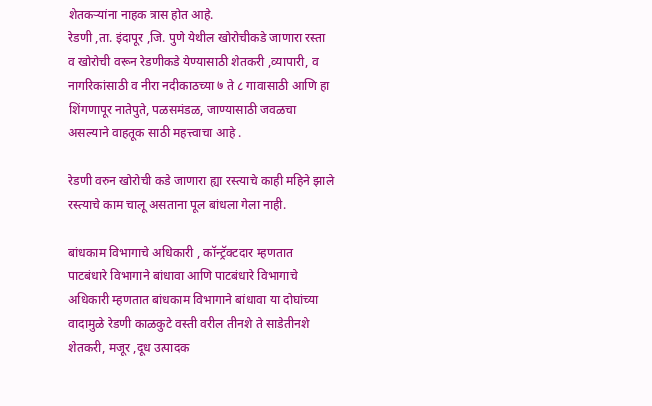शेतकऱ्यांना नाहक त्रास होत आहे.
रेडणी ,ता. इंदापूर ,जि. पुणे येथील खोरोचीकडे जाणारा रस्ता व खोरोची वरून रेडणीकडे येण्यासाठी शेतकरी ,व्यापारी, व नागरिकांसाठी व नीरा नदीकाठच्या ७ ते ८ गावासाठी आणि हा शिंगणापूर नातेपुते, पळसमंडळ, जाण्यासाठी जवळचा असल्याने वाहतूक साठी महत्त्वाचा आहे .

रेडणी वरुन खोरोची कडे जाणारा ह्या रस्त्याचे काही महिने झाले रस्त्याचे काम चालू असताना पूल बांधला गेला नाही.

बांधकाम विभागाचे अधिकारी , कॉन्ट्रॅक्टदार म्हणतात पाटबंधारे विभागाने बांधावा आणि पाटबंधारे विभागाचे अधिकारी म्हणतात बांधकाम विभागाने बांधावा या दोघांच्या वादामुळे रेडणी काळकुटे वस्ती वरील तीनशे ते साडेतीनशे शेतकरी, मजूर ,दूध उत्पादक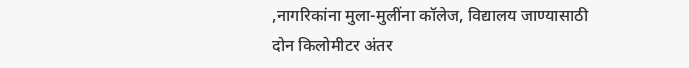,नागरिकांना मुला-मुलींना कॉलेज, विद्यालय जाण्यासाठी दोन किलोमीटर अंतर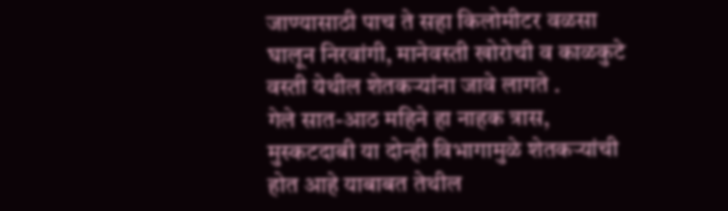जाण्यासाठी पाच ते सहा किलोमीटर वळसा घालून निरवांगी, मानेवस्ती खोरोची व काळकुटे वस्ती येथील शेतकऱ्यांना जावे लागते .
गेले सात-आठ महिने हा नाहक त्रास, मुस्कटदाबी या दोन्ही विभागामुळे शेतकऱ्यांची होत आहे याबाबत तेथील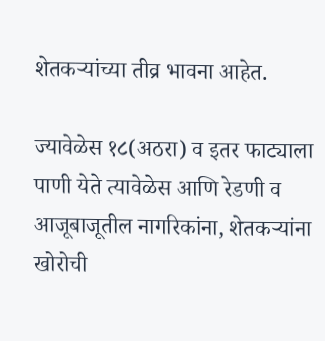शेतकऱ्यांच्या तीव्र भावना आहेत.

ज्यावेळेस १८(अठरा) व इतर फाट्याला पाणी येते त्यावेळेस आणि रेडणी व आजूबाजूतील नागरिकांना, शेतकऱ्यांना खोरोची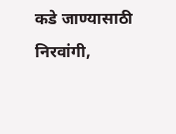कडे जाण्यासाठी निरवांगी,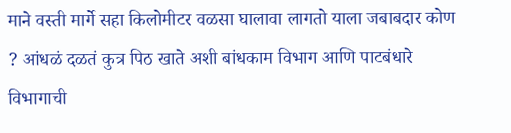माने वस्ती मार्गे सहा किलोमीटर वळसा घालावा लागतो याला जबाबदार कोण ? आंधळं दळतं कुत्र पिठ खाते अशी बांधकाम विभाग आणि पाटबंधारे विभागाची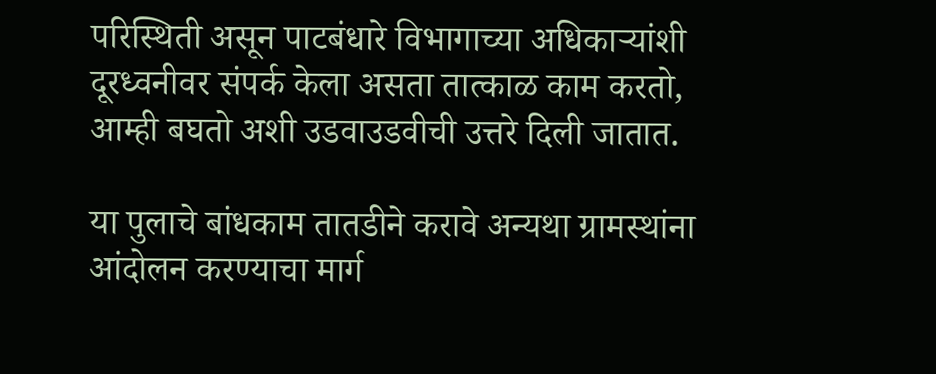परिस्थिती असून पाटबंधारे विभागाच्या अधिकाऱ्यांशी दूरध्वनीवर संपर्क केला असता तात्काळ काम करतो, आम्ही बघतो अशी उडवाउडवीची उत्तरे दिली जातात.

या पुलाचे बांधकाम तातडीने करावे अन्यथा ग्रामस्थांना आंदोलन करण्याचा मार्ग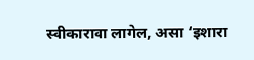स्वीकारावा लागेल, असा ‘इशारा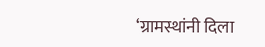‘ग्रामस्थांनी दिला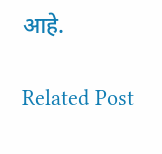आहे.

Related Post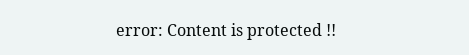error: Content is protected !!